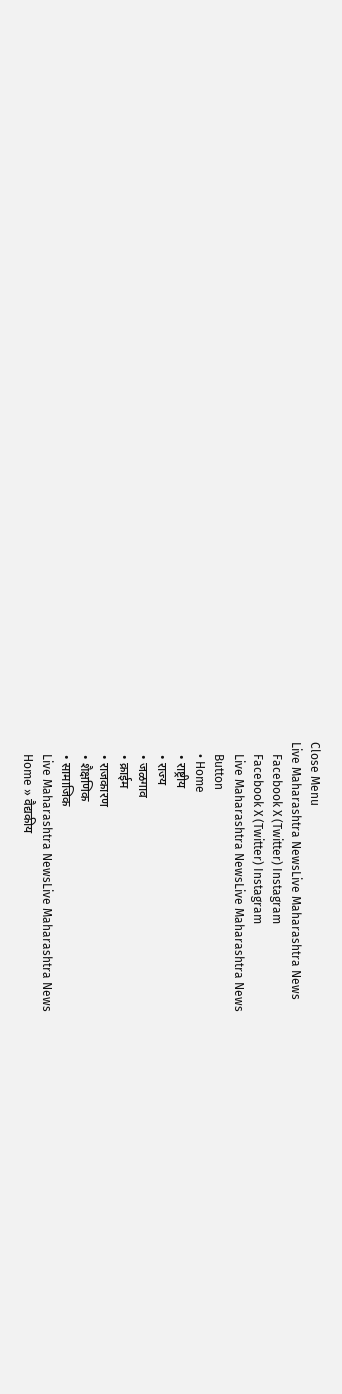Close Menu
Live Maharashtra NewsLive Maharashtra News
    Facebook X (Twitter) Instagram
    Facebook X (Twitter) Instagram
    Live Maharashtra NewsLive Maharashtra News
    Button
    • Home
    • राष्ट्रीय
    • राज्य
    • जळगाव
    • क्राईम
    • राजकारण
    • शैक्षणिक
    • सामाजिक
    Live Maharashtra NewsLive Maharashtra News
    Home » वैद्यकीय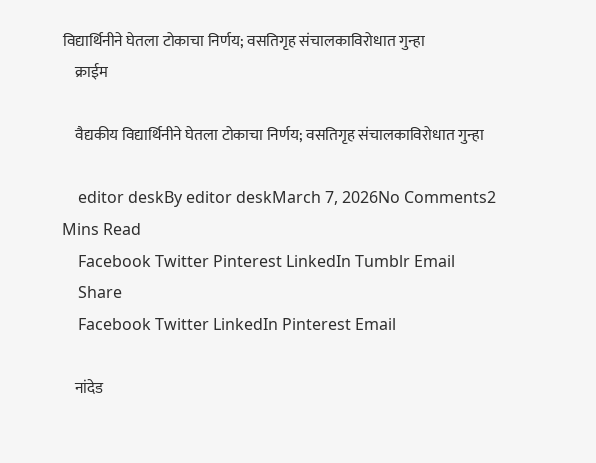विद्यार्थिनीने घेतला टोकाचा निर्णय; वसतिगृह संचालकाविरोधात गुन्हा
    क्राईम

    वैद्यकीय विद्यार्थिनीने घेतला टोकाचा निर्णय; वसतिगृह संचालकाविरोधात गुन्हा

    editor deskBy editor deskMarch 7, 2026No Comments2 Mins Read
    Facebook Twitter Pinterest LinkedIn Tumblr Email
    Share
    Facebook Twitter LinkedIn Pinterest Email

    नांदेड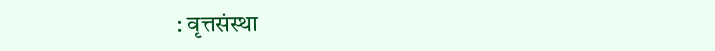: वृत्तसंस्था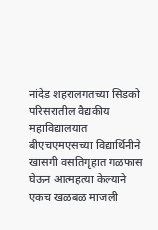नांदेड शहरालगतच्या सिडको परिसरातील वैद्यकीय महाविद्यालयात बीएचएमएसच्या विद्यार्थिनीने खासगी वसतिगृहात गळफास घेऊन आत्महत्या केल्याने एकच खळबळ माजली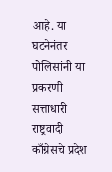आहे. या घटनेनंतर पोलिसांनी या प्रकरणी सत्ताधारी राष्ट्रवादी काँग्रेसचे प्रदेश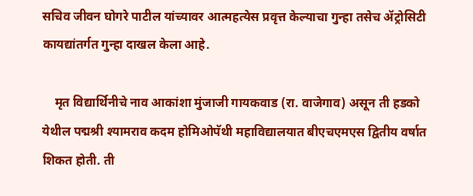सचिव जीवन घोगरे पाटील यांच्यावर आत्महत्येस प्रवृत्त केल्याचा गुन्हा तसेच ॲट्रोसिटी कायद्यांतर्गत गुन्हा दाखल केला आहे.

    मृत विद्यार्थिनीचे नाव आकांशा मुंजाजी गायकवाड (रा. वाजेगाव) असून ती हडको येथील पद्मश्री श्यामराव कदम होमिओपॅथी महाविद्यालयात बीएचएमएस द्वितीय वर्षात शिकत होती. ती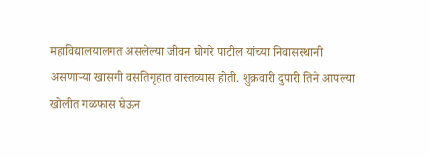महाविद्यालयालगत असलेल्या जीवन घोगरे पाटील यांच्या निवासस्थानी असणाऱ्या खासगी वसतिगृहात वास्तव्यास होती. शुक्रवारी दुपारी तिने आपल्या खोलीत गळफास घेऊन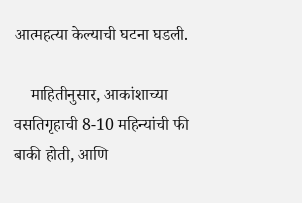आत्महत्या केल्याची घटना घडली.

    माहितीनुसार, आकांशाच्या वसतिगृहाची 8-10 महिन्यांची फी बाकी होती, आणि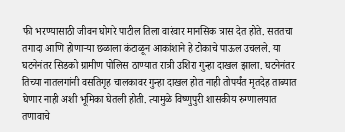फी भरण्यासाठी जीवन घोगरे पाटील तिला वारंवार मानसिक त्रास देत होते. सततचा तगादा आणि होणाऱ्या छळाला कंटाळून आकांशाने हे टोकाचे पाऊल उचलले. या घटनेनंतर सिडको ग्रामीण पोलिस ठाण्यात रात्री उशिरा गुन्हा दाखल झाला. घटनेनंतर तिच्या नातलगांनी वसतिगृह चालकावर गुन्हा दाखल होत नाही तोपर्यंत मृतदेह ताब्यात घेणार नाही अशी भूमिका घेतली होती. त्यामुळे विष्णुपुरी शासकीय रुग्णालयात तणावाचे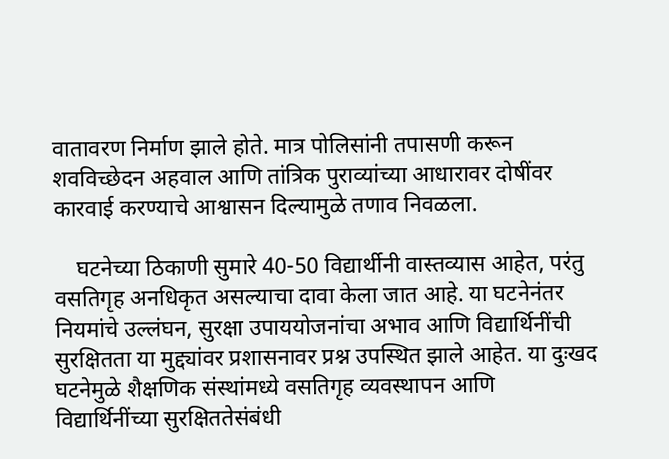वातावरण निर्माण झाले होते. मात्र पोलिसांनी तपासणी करून शवविच्छेदन अहवाल आणि तांत्रिक पुराव्यांच्या आधारावर दोषींवर कारवाई करण्याचे आश्वासन दिल्यामुळे तणाव निवळला.

    घटनेच्या ठिकाणी सुमारे 40-50 विद्यार्थीनी वास्तव्यास आहेत, परंतु वसतिगृह अनधिकृत असल्याचा दावा केला जात आहे. या घटनेनंतर नियमांचे उल्लंघन, सुरक्षा उपाययोजनांचा अभाव आणि विद्यार्थिनींची सुरक्षितता या मुद्द्यांवर प्रशासनावर प्रश्न उपस्थित झाले आहेत. या दुःखद घटनेमुळे शैक्षणिक संस्थांमध्ये वसतिगृह व्यवस्थापन आणि विद्यार्थिनींच्या सुरक्षिततेसंबंधी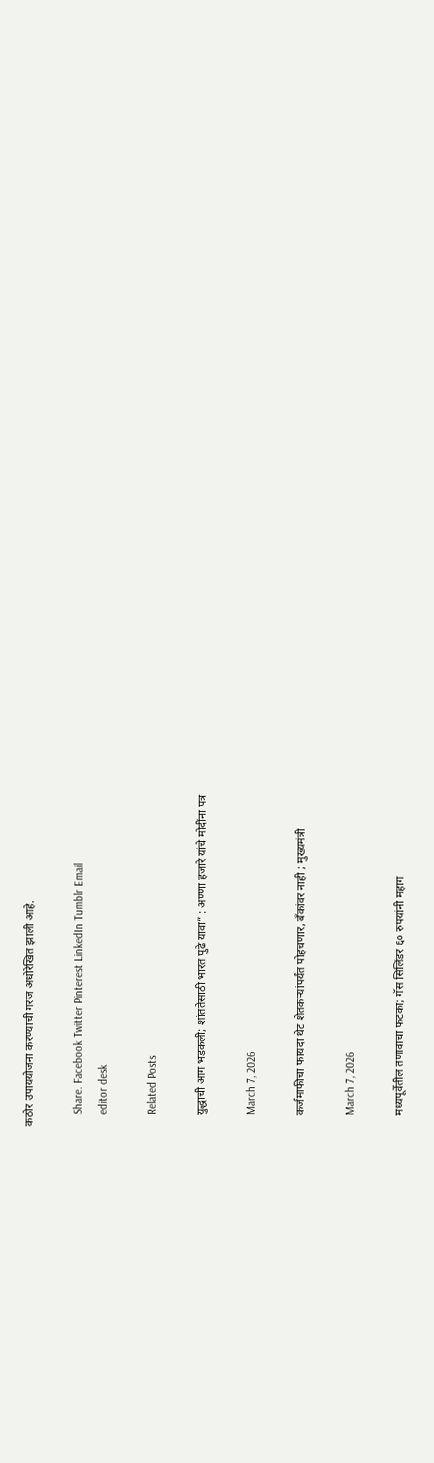कठोर उपाययोजना करण्याची गरज अधोरेखित झाली आहे.

    Share. Facebook Twitter Pinterest LinkedIn Tumblr Email
    editor desk

    Related Posts

    युद्धाची आग भडकली; शांततेसाठी भारत पुढे यावा” : अण्णा हजारे यांचे मोदींना पत्र

    March 7, 2026

    कर्जमाफीचा फायदा थेट शेतकऱ्यांपर्यंत पोहचणार, बँकांवर नाही ; मुख्यमंत्री

    March 7, 2026

    मध्यपूर्वेतील तणावाचा फटका; गॅस सिलिंडर ६० रुपयांनी महाग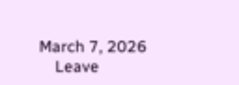March 7, 2026
    Leave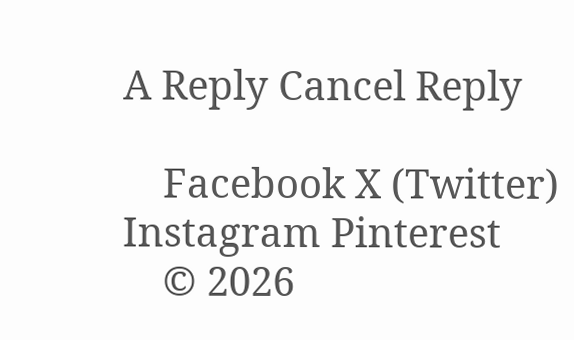A Reply Cancel Reply

    Facebook X (Twitter) Instagram Pinterest
    © 2026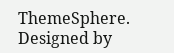ThemeSphere. Designed by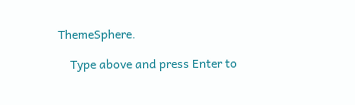ThemeSphere.

    Type above and press Enter to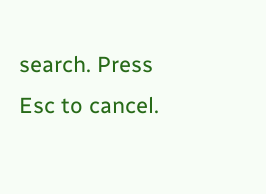search. Press Esc to cancel.